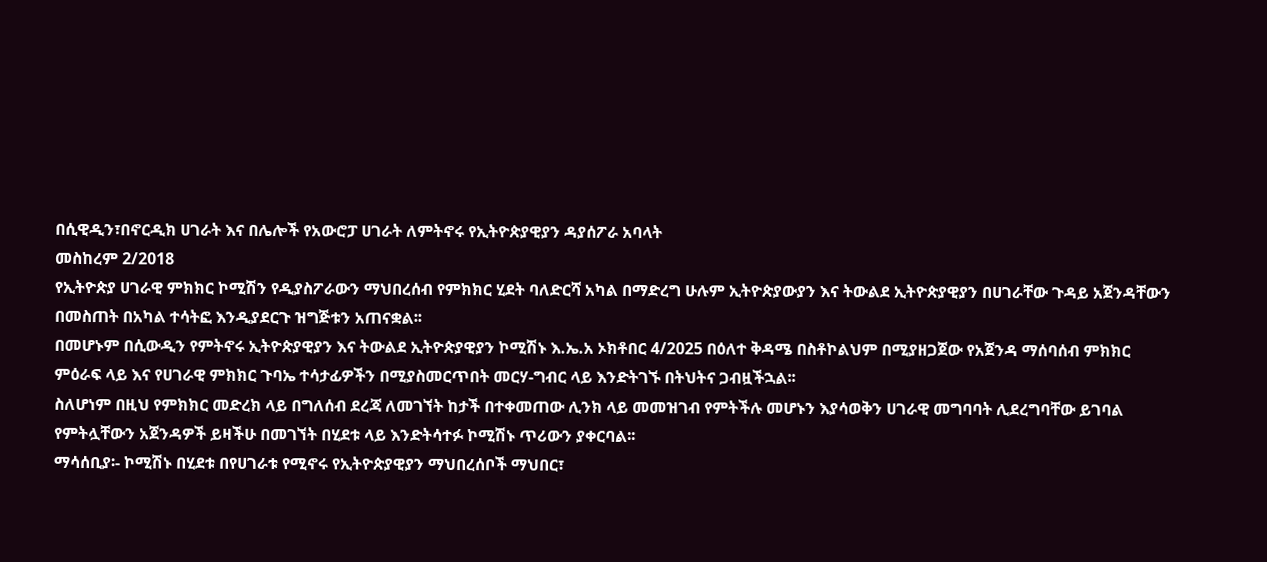በሲዊዲን፣በኖርዲክ ሀገራት እና በሌሎች የአውሮፓ ሀገራት ለምትኖሩ የኢትዮጵያዊያን ዳያሰፖራ አባላት
መስከረም 2/2018
የኢትዮጵያ ሀገራዊ ምክክር ኮሚሽን የዲያስፖራውን ማህበረሰብ የምክክር ሂደት ባለድርሻ አካል በማድረግ ሁሉም ኢትዮጵያውያን እና ትውልደ ኢትዮጵያዊያን በሀገራቸው ጉዳይ አጀንዳቸውን በመስጠት በአካል ተሳትፎ እንዲያደርጉ ዝግጅቱን አጠናቋል፡፡
በመሆኑም በሲውዲን የምትኖሩ ኢትዮጵያዊያን እና ትውልደ ኢትዮጵያዊያን ኮሚሽኑ እ.ኤ.አ ኦክቶበር 4/2025 በዕለተ ቅዳሜ በስቶኮልህም በሚያዘጋጀው የአጀንዳ ማሰባሰብ ምክክር ምዕራፍ ላይ እና የሀገራዊ ምክክር ጉባኤ ተሳታፊዎችን በሚያስመርጥበት መርሃ-ግብር ላይ እንድትገኙ በትህትና ጋብዟችኋል፡፡
ስለሆነም በዚህ የምክክር መድረክ ላይ በግለሰብ ደረጃ ለመገኘት ከታች በተቀመጠው ሊንክ ላይ መመዝገብ የምትችሉ መሆኑን እያሳወቅን ሀገራዊ መግባባት ሊደረግባቸው ይገባል የምትሏቸውን አጀንዳዎች ይዛችሁ በመገኘት በሂደቱ ላይ እንድትሳተፉ ኮሚሽኑ ጥሪውን ያቀርባል፡፡
ማሳሰቢያ፡- ኮሚሽኑ በሂደቱ በየሀገራቱ የሚኖሩ የኢትዮጵያዊያን ማህበረሰቦች ማህበር፣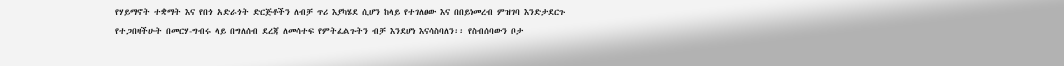የሃይማኖት ተቋማት እና የበጎ አድራጎት ድርጅቶችን ለብቻ ጥሪ እያካሄደ ሲሆን ከላይ የተገለፀው እና በበይነመረብ ምዝገባ እንድታደርጉ የተጋበዛችሁት በመርሃ-ግብሩ ላይ በግለሰብ ደረጃ ለመሳተፍ የምትፈልጉትን ብቻ እንደሆነ እናሳስባለን፡፡ የስብሰባውን ቦታ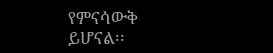የምናሳውቅ ይሆናል፡፡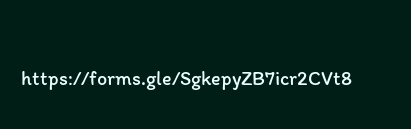https://forms.gle/SgkepyZB7icr2CVt8